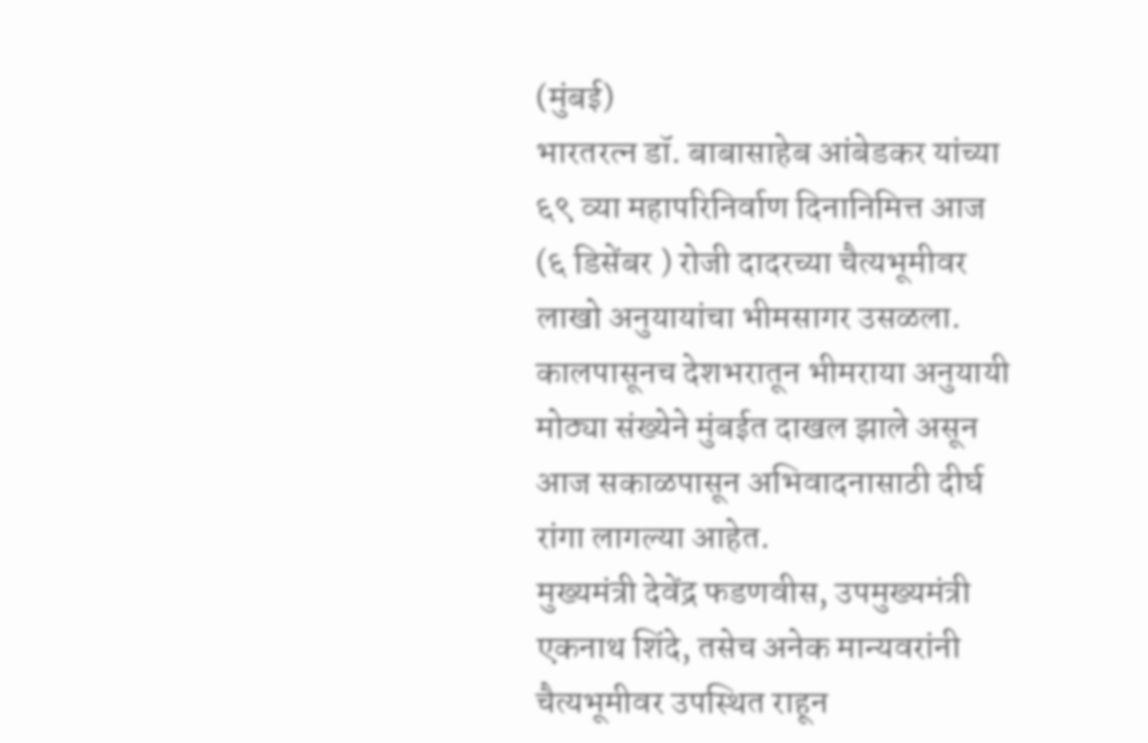(मुंबई)
भारतरत्न डॉ. बाबासाहेब आंबेडकर यांच्या ६९ व्या महापरिनिर्वाण दिनानिमित्त आज (६ डिसेंबर ) रोजी दादरच्या चैत्यभूमीवर लाखो अनुयायांचा भीमसागर उसळला. कालपासूनच देशभरातून भीमराया अनुयायी मोठ्या संख्येने मुंबईत दाखल झाले असून आज सकाळपासून अभिवादनासाठी दीर्घ रांगा लागल्या आहेत.
मुख्यमंत्री देवेंद्र फडणवीस, उपमुख्यमंत्री एकनाथ शिंदे, तसेच अनेक मान्यवरांनी चैत्यभूमीवर उपस्थित राहून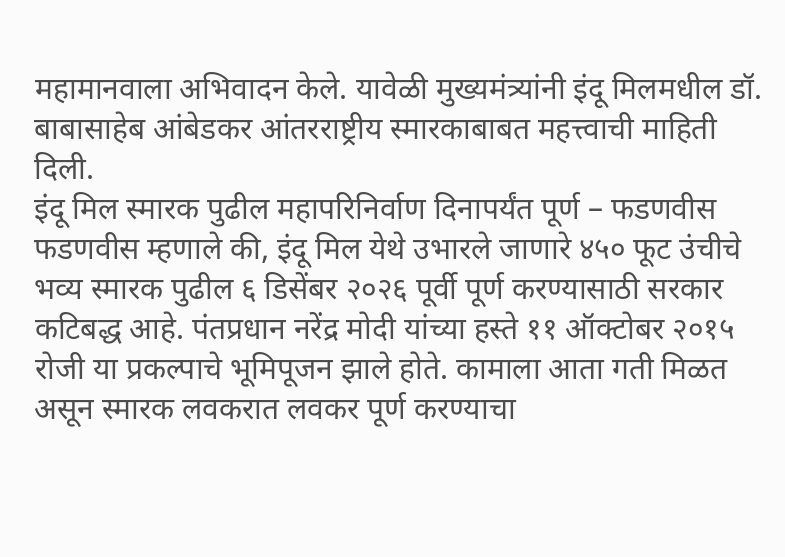महामानवाला अभिवादन केले. यावेळी मुख्यमंत्र्यांनी इंदू मिलमधील डॉ. बाबासाहेब आंबेडकर आंतरराष्ट्रीय स्मारकाबाबत महत्त्वाची माहिती दिली.
इंदू मिल स्मारक पुढील महापरिनिर्वाण दिनापर्यंत पूर्ण – फडणवीस
फडणवीस म्हणाले की, इंदू मिल येथे उभारले जाणारे ४५० फूट उंचीचे भव्य स्मारक पुढील ६ डिसेंबर २०२६ पूर्वी पूर्ण करण्यासाठी सरकार कटिबद्ध आहे. पंतप्रधान नरेंद्र मोदी यांच्या हस्ते ११ ऑक्टोबर २०१५ रोजी या प्रकल्पाचे भूमिपूजन झाले होते. कामाला आता गती मिळत असून स्मारक लवकरात लवकर पूर्ण करण्याचा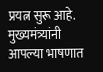प्रयत्न सुरू आहे.
मुख्यमंत्र्यांनी आपल्या भाषणात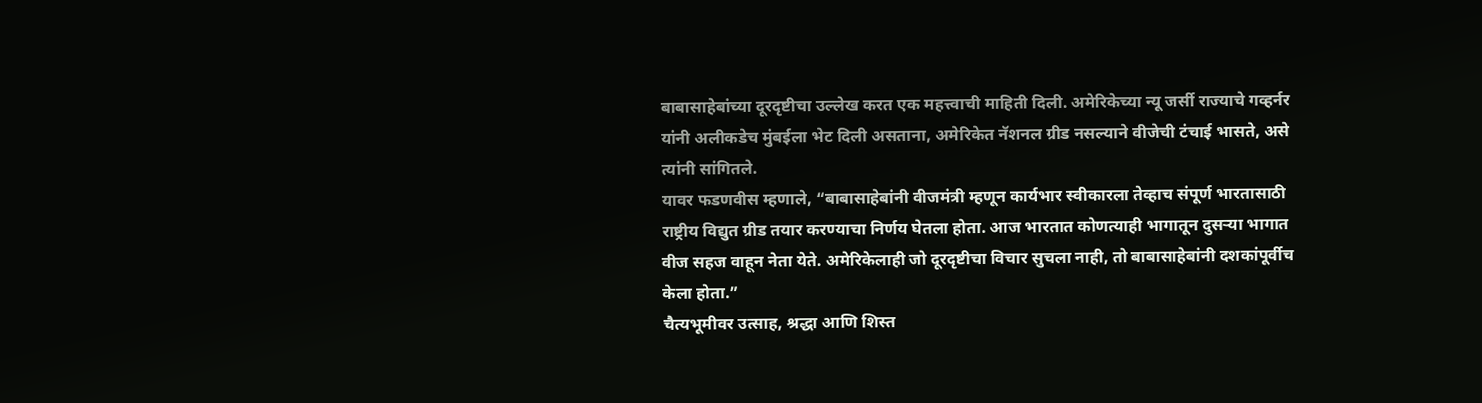बाबासाहेबांच्या दूरदृष्टीचा उल्लेख करत एक महत्त्वाची माहिती दिली. अमेरिकेच्या न्यू जर्सी राज्याचे गव्हर्नर यांनी अलीकडेच मुंबईला भेट दिली असताना, अमेरिकेत नॅशनल ग्रीड नसल्याने वीजेची टंचाई भासते, असे त्यांनी सांगितले.
यावर फडणवीस म्हणाले, “बाबासाहेबांनी वीजमंत्री म्हणून कार्यभार स्वीकारला तेव्हाच संपूर्ण भारतासाठी राष्ट्रीय विद्युत ग्रीड तयार करण्याचा निर्णय घेतला होता. आज भारतात कोणत्याही भागातून दुसऱ्या भागात वीज सहज वाहून नेता येते. अमेरिकेलाही जो दूरदृष्टीचा विचार सुचला नाही, तो बाबासाहेबांनी दशकांपूर्वीच केला होता.”
चैत्यभूमीवर उत्साह, श्रद्धा आणि शिस्त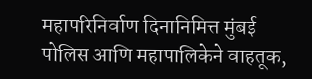महापरिनिर्वाण दिनानिमित्त मुंबई पोलिस आणि महापालिकेने वाहतूक,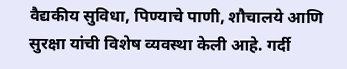वैद्यकीय सुविधा, पिण्याचे पाणी, शौचालये आणि सुरक्षा यांची विशेष व्यवस्था केली आहे. गर्दी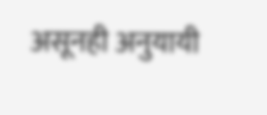असूनही अनुयायी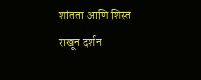शांतता आणि शिस्त राखून दर्शन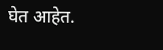घेत आहेत.